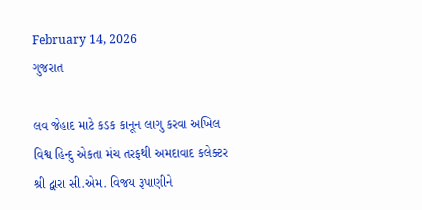February 14, 2026
ગુજરાત

લવ જેહાદ માટે કડક કાનૂન લાગુ કરવા અખિલ વિશ્વ હિન્દુ એકતા મંચ તરફથી અમદાવાદ કલેક્ટર શ્રી દ્વારા સી.એમ. વિજય રૂપાણીને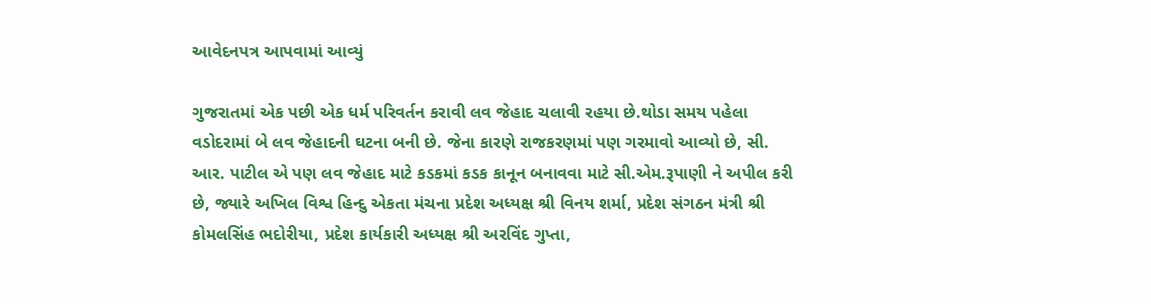આવેદનપત્ર આપવામાં આવ્યું

ગુજરાતમાં એક પછી એક ધર્મ પરિવર્તન કરાવી લવ જેહાદ ચલાવી રહયા છે.થોડા સમય પહેલા વડોદરામાં બે લવ જેહાદની ઘટના બની છે. જેના કારણે રાજકરણમાં પણ ગરમાવો આવ્યો છે, સી. આર. પાટીલ એ પણ લવ જેહાદ માટે કડકમાં કડક કાનૂન બનાવવા માટે સી.એમ.રૂપાણી ને અપીલ કરી છે, જ્યારે અખિલ વિશ્વ હિન્દુ એકતા મંચના પ્રદેશ અધ્યક્ષ શ્રી વિનય શર્મા, પ્રદેશ સંગઠન મંત્રી શ્રી કોમલસિંહ ભદોરીયા, પ્રદેશ કાર્યકારી અધ્યક્ષ શ્રી અરવિંદ ગુપ્તા,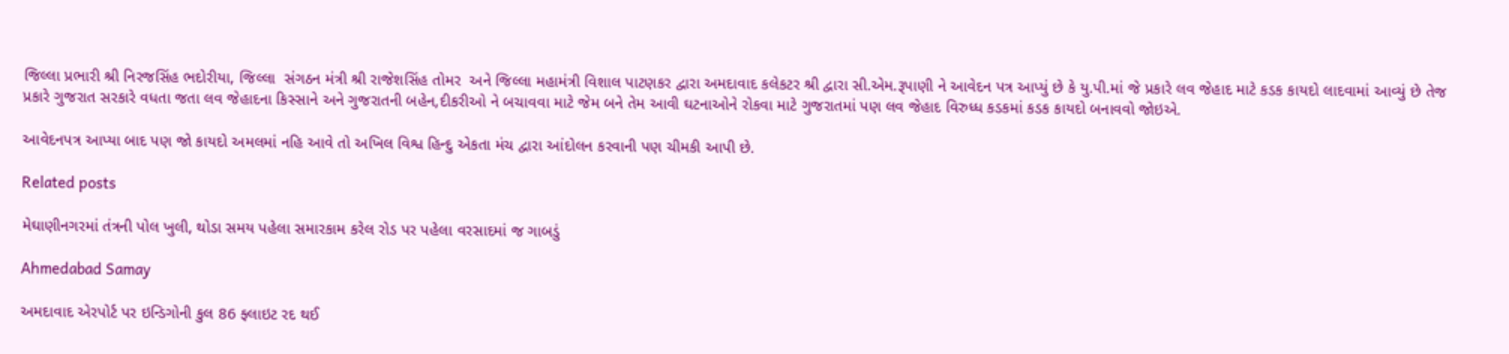જિલ્લા પ્રભારી શ્રી નિરજસિંહ ભદોરીયા, જિલ્લા  સંગઠન મંત્રી શ્રી રાજેશસિંહ તોમર  અને જિલ્લા મહામંત્રી વિશાલ પાટણકર દ્વારા અમદાવાદ કલેકટર શ્રી દ્વારા સી.એમ.રૂપાણી ને આવેદન પત્ર આપ્યું છે કે યુ.પી.માં જે પ્રકારે લવ જેહાદ માટે કડક કાયદો લાદવામાં આવ્યું છે તેજ પ્રકારે ગુજરાત સરકારે વધતા જતા લવ જેહાદના કિસ્સાને અને ગુજરાતની બહેન,દીકરીઓ ને બચાવવા માટે જેમ બને તેમ આવી ઘટનાઓને રોકવા માટે ગુજરાતમાં પણ લવ જેહાદ વિરુધ્ધ કડકમાં કડક કાયદો બનાવવો જોઇએ.

આવેદનપત્ર આપ્યા બાદ પણ જો કાયદો અમલમાં નહિ આવે તો અખિલ વિશ્વ હિન્દુ એકતા મંચ દ્વારા આંદોલન કરવાની પણ ચીમકી આપી છે.

Related posts

મેઘાણીનગરમાં તંત્રની પોલ ખુલી, થોડા સમય પહેલા સમારકામ કરેલ રોડ પર પહેલા વરસાદમાં જ ગાબડું

Ahmedabad Samay

અમદાવાદ એરપોર્ટ પર ઇન્ડિગોની કુલ 86 ફ્લાઇટ રદ થઈ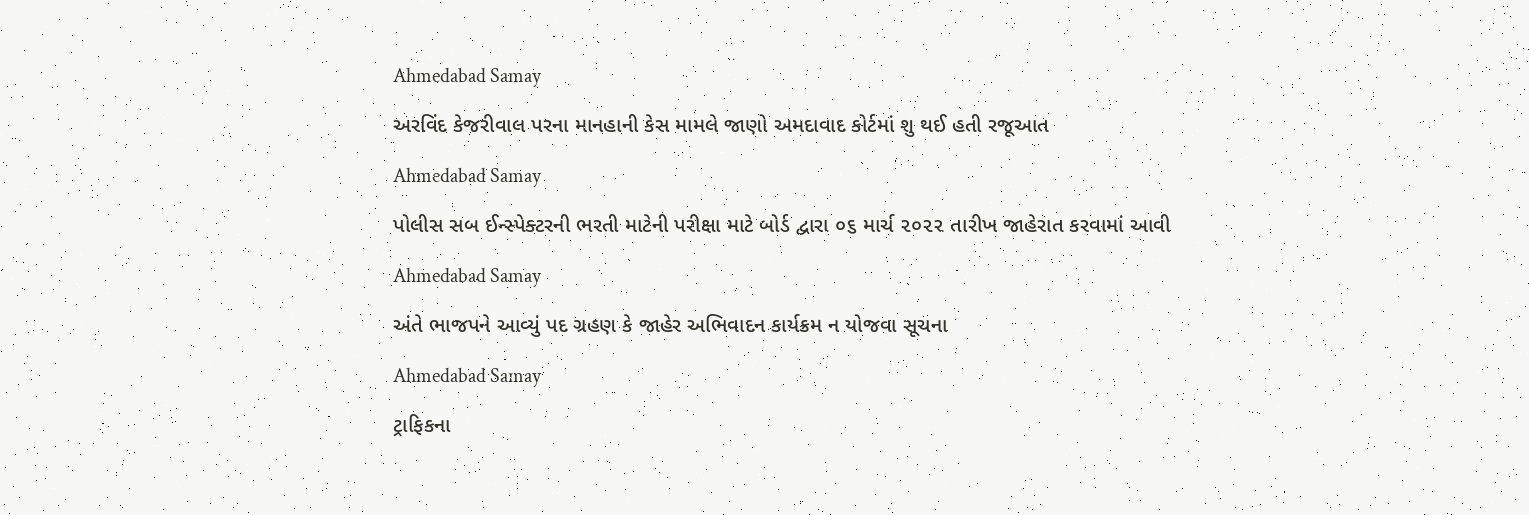Ahmedabad Samay

અરવિંદ કેજરીવાલ પરના માનહાની કેસ મામલે જાણો અમદાવાદ કોર્ટમાં શુ થઈ હતી રજૂઆત

Ahmedabad Samay

પોલીસ સબ ઈન્સ્પેક્ટરની ભરતી માટેની પરીક્ષા માટે બોર્ડ દ્વારા ૦૬ માર્ચ ૨૦૨૨ તારીખ જાહેરાત કરવામાં આવી

Ahmedabad Samay

અંતે ભાજપને આવ્યું પદ ગ્રહણ કે જાહેર અભિવાદન કાર્યક્રમ ન યોજવા સૂચના

Ahmedabad Samay

ટ્રાફિકના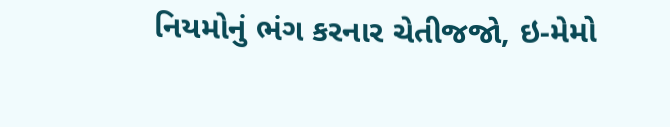નિયમોનું ભંગ કરનાર ચેતીજજો, ઇ-મેમો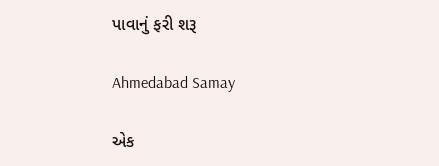પાવાનું ફરી શરૂ

Ahmedabad Samay

એક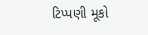ટિપ્પણી મૂકો